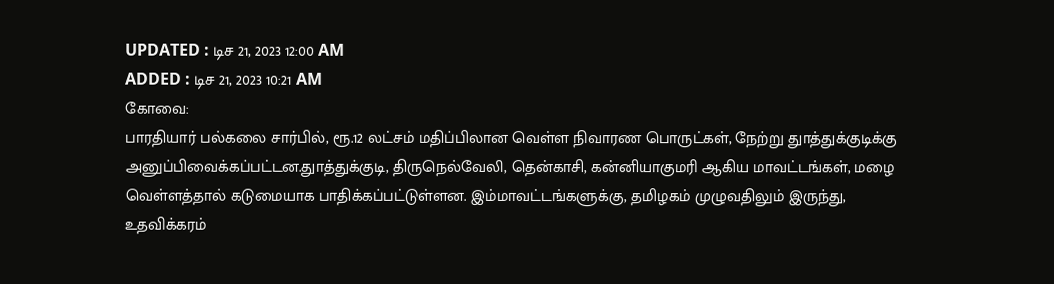UPDATED : டிச 21, 2023 12:00 AM
ADDED : டிச 21, 2023 10:21 AM
கோவை:
பாரதியார் பல்கலை சார்பில், ரூ.12 லட்சம் மதிப்பிலான வெள்ள நிவாரண பொருட்கள், நேற்று துாத்துக்குடிக்கு அனுப்பிவைக்கப்பட்டன.துாத்துக்குடி, திருநெல்வேலி, தென்காசி, கன்னியாகுமரி ஆகிய மாவட்டங்கள், மழை வெள்ளத்தால் கடுமையாக பாதிக்கப்பட்டுள்ளன. இம்மாவட்டங்களுக்கு, தமிழகம் முழுவதிலும் இருந்து, உதவிக்கரம்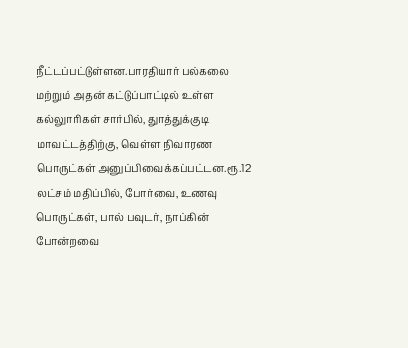நீட்டப்பட்டுள்ளன.பாரதியார் பல்கலை மற்றும் அதன் கட்டுப்பாட்டில் உள்ள கல்லுாரிகள் சார்பில், துாத்துக்குடி மாவட்டத்திற்கு, வெள்ள நிவாரண பொருட்கள் அனுப்பிவைக்கப்பட்டன.ரூ.12 லட்சம் மதிப்பில், போர்வை, உணவு பொருட்கள், பால் பவுடர், நாப்கின் போன்றவை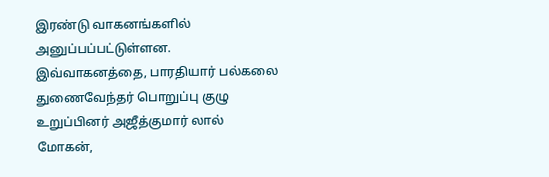இரண்டு வாகனங்களில் அனுப்பப்பட்டுள்ளன. இவ்வாகனத்தை, பாரதியார் பல்கலை துணைவேந்தர் பொறுப்பு குழு உறுப்பினர் அஜீத்குமார் லால் மோகன்,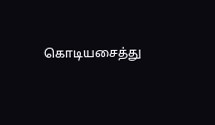கொடியசைத்து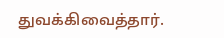துவக்கிவைத்தார்.